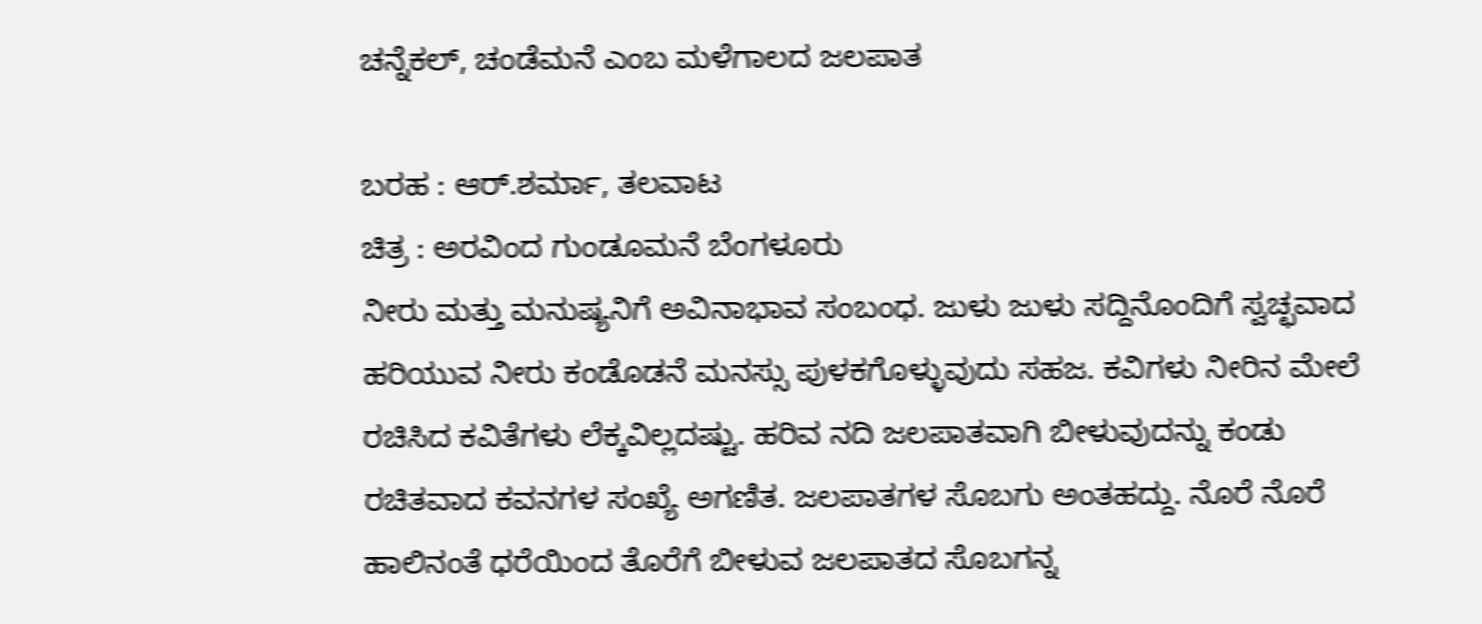ಚನ್ನೆಕಲ್, ಚಂಡೆಮನೆ ಎಂಬ ಮಳೆಗಾಲದ ಜಲಪಾತ

ಬರಹ : ಆರ್.ಶರ್ಮಾ, ತಲವಾಟ
ಚಿತ್ರ : ಅರವಿಂದ ಗುಂಡೂಮನೆ ಬೆಂಗಳೂರು
ನೀರು ಮತ್ತು ಮನುಷ್ಯನಿಗೆ ಅವಿನಾಭಾವ ಸಂಬಂಧ. ಜುಳು ಜುಳು ಸದ್ದಿನೊಂದಿಗೆ ಸ್ವಚ್ಛವಾದ ಹರಿಯುವ ನೀರು ಕಂಡೊಡನೆ ಮನಸ್ಸು ಪುಳಕಗೊಳ್ಳುವುದು ಸಹಜ. ಕವಿಗಳು ನೀರಿನ ಮೇಲೆ ರಚಿಸಿದ ಕವಿತೆಗಳು ಲೆಕ್ಕವಿಲ್ಲದಷ್ಟು. ಹರಿವ ನದಿ ಜಲಪಾತವಾಗಿ ಬೀಳುವುದನ್ನು ಕಂಡು ರಚಿತವಾದ ಕವನಗಳ ಸಂಖ್ಯೆ ಅಗಣಿತ. ಜಲಪಾತಗಳ ಸೊಬಗು ಅಂತಹದ್ದು. ನೊರೆ ನೊರೆ ಹಾಲಿನಂತೆ ಧರೆಯಿಂದ ತೊರೆಗೆ ಬೀಳುವ ಜಲಪಾತದ ಸೊಬಗನ್ನ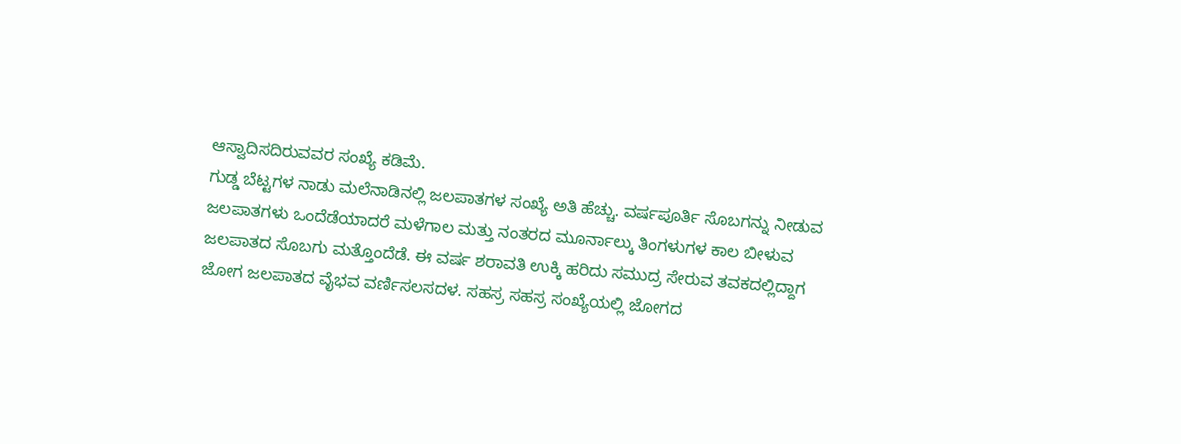ಆಸ್ವಾದಿಸದಿರುವವರ ಸಂಖ್ಯೆ ಕಡಿಮೆ.
ಗುಡ್ಡ ಬೆಟ್ಟಗಳ ನಾಡು ಮಲೆನಾಡಿನಲ್ಲಿ ಜಲಪಾತಗಳ ಸಂಖ್ಯೆ ಅತಿ ಹೆಚ್ಚು. ವರ್ಷಪೂರ್ತಿ ಸೊಬಗನ್ನು ನೀಡುವ ಜಲಪಾತಗಳು ಒಂದೆಡೆಯಾದರೆ ಮಳೆಗಾಲ ಮತ್ತು ನಂತರದ ಮೂರ್ನಾಲ್ಕು ತಿಂಗಳುಗಳ ಕಾಲ ಬೀಳುವ ಜಲಪಾತದ ಸೊಬಗು ಮತ್ತೊಂದೆಡೆ. ಈ ವರ್ಷ ಶರಾವತಿ ಉಕ್ಕಿ ಹರಿದು ಸಮುದ್ರ ಸೇರುವ ತವಕದಲ್ಲಿದ್ದಾಗ ಜೋಗ ಜಲಪಾತದ ವೈಭವ ವರ್ಣಿಸಲಸದಳ. ಸಹಸ್ರ ಸಹಸ್ರ ಸಂಖ್ಯೆಯಲ್ಲಿ ಜೋಗದ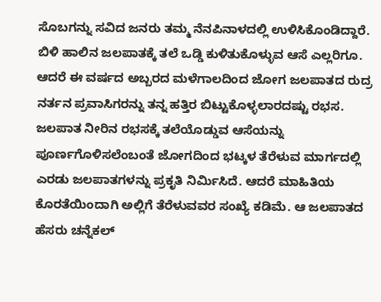ಸೊಬಗನ್ನು ಸವಿದ ಜನರು ತಮ್ಮ ನೆನಪಿನಾಳದಲ್ಲಿ ಉಳಿಸಿಕೊಂಡಿದ್ದಾರೆ. ಬಿಳಿ ಹಾಲಿನ ಜಲಪಾತಕ್ಕೆ ತಲೆ ಒಡ್ಡಿ ಕುಳಿತುಕೊಳ್ಳುವ ಆಸೆ ಎಲ್ಲರಿಗೂ. ಆದರೆ ಈ ವರ್ಷದ ಅಬ್ಬರದ ಮಳೆಗಾಲದಿಂದ ಜೋಗ ಜಲಪಾತದ ರುದ್ರ ನರ್ತನ ಪ್ರವಾಸಿಗರನ್ನು ತನ್ನ ಹತ್ತಿರ ಬಿಟ್ಟುಕೊಳ್ಳಲಾರದಷ್ಟು ರಭಸ. ಜಲಪಾತ ನೀರಿನ ರಭಸಕ್ಕೆ ತಲೆಯೊಡ್ಡುವ ಆಸೆಯನ್ನು ಪೂರ್ಣಗೊಳಿಸಲೆಂಬಂತೆ ಜೋಗದಿಂದ ಭಟ್ಕಳ ತೆರೆಳುವ ಮಾರ್ಗದಲ್ಲಿ ಎರಡು ಜಲಪಾತಗಳನ್ನು ಪ್ರಕೃತಿ ನಿರ್ಮಿಸಿದೆ. ಆದರೆ ಮಾಹಿತಿಯ ಕೊರತೆಯಿಂದಾಗಿ ಅಲ್ಲಿಗೆ ತೆರೆಳುವವರ ಸಂಖ್ಯೆ ಕಡಿಮೆ. ಆ ಜಲಪಾತದ ಹೆಸರು ಚನ್ನೆಕಲ್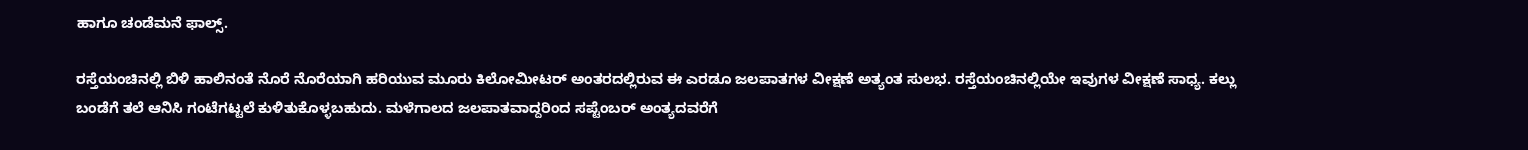ಹಾಗೂ ಚಂಡೆಮನೆ ಫಾಲ್ಸ್.

ರಸ್ತೆಯಂಚಿನಲ್ಲಿ ಬಿಳಿ ಹಾಲಿನಂತೆ ನೊರೆ ನೊರೆಯಾಗಿ ಹರಿಯುವ ಮೂರು ಕಿಲೋಮೀಟರ್ ಅಂತರದಲ್ಲಿರುವ ಈ ಎರಡೂ ಜಲಪಾತಗಳ ವೀಕ್ಷಣೆ ಅತ್ಯಂತ ಸುಲಭ. ರಸ್ತೆಯಂಚಿನಲ್ಲಿಯೇ ಇವುಗಳ ವೀಕ್ಷಣೆ ಸಾಧ್ಯ. ಕಲ್ಲು ಬಂಡೆಗೆ ತಲೆ ಆನಿಸಿ ಗಂಟೆಗಟ್ಟಲೆ ಕುಳಿತುಕೊಳ್ಳಬಹುದು. ಮಳೆಗಾಲದ ಜಲಪಾತವಾದ್ದರಿಂದ ಸಪ್ಟೆಂಬರ್ ಅಂತ್ಯದವರೆಗೆ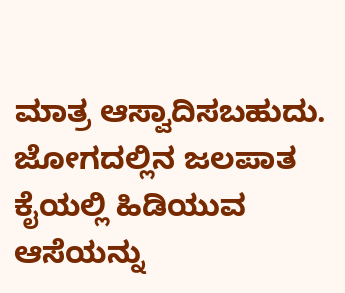ಮಾತ್ರ ಆಸ್ವಾದಿಸಬಹುದು. ಜೋಗದಲ್ಲಿನ ಜಲಪಾತ ಕೈಯಲ್ಲಿ ಹಿಡಿಯುವ ಆಸೆಯನ್ನು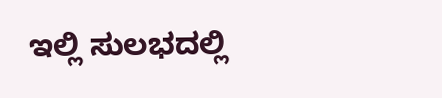ಇಲ್ಲಿ ಸುಲಭದಲ್ಲಿ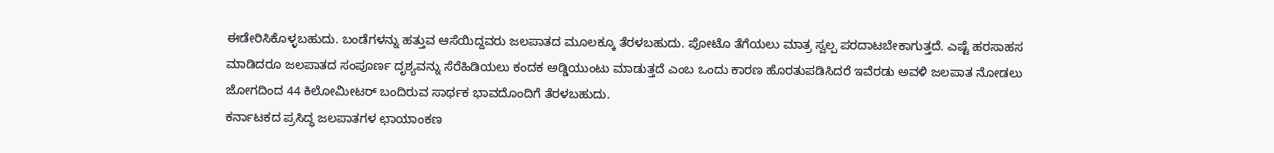ಈಡೇರಿಸಿಕೊಳ್ಳಬಹುದು. ಬಂಡೆಗಳನ್ನು ಹತ್ತುವ ಆಸೆಯಿದ್ದವರು ಜಲಪಾತದ ಮೂಲಕ್ಕೂ ತೆರಳಬಹುದು. ಪೋಟೊ ತೆಗೆಯಲು ಮಾತ್ರ ಸ್ವಲ್ಪ ಪರದಾಟಬೇಕಾಗುತ್ತದೆ. ಎಷ್ಟೆ ಹರಸಾಹಸ ಮಾಡಿದರೂ ಜಲಪಾತದ ಸಂಪೂರ್ಣ ದೃಶ್ಯವನ್ನು ಸೆರೆಹಿಡಿಯಲು ಕಂದಕ ಅಡ್ಡಿಯುಂಟು ಮಾಡುತ್ತದೆ ಎಂಬ ಒಂದು ಕಾರಣ ಹೊರತುಪಡಿಸಿದರೆ ಇವೆರಡು ಅವಳಿ ಜಲಪಾತ ನೋಡಲು ಜೋಗದಿಂದ 44 ಕಿಲೋಮೀಟರ್ ಬಂದಿರುವ ಸಾರ್ಥಕ ಭಾವದೊಂದಿಗೆ ತೆರಳಬಹುದು.
ಕರ್ನಾಟಕದ ಪ್ರಸಿದ್ಧ ಜಲಪಾತಗಳ ಛಾಯಾಂಕಣ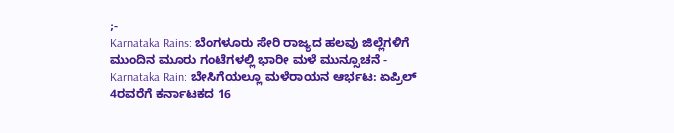;-
Karnataka Rains: ಬೆಂಗಳೂರು ಸೇರಿ ರಾಜ್ಯದ ಹಲವು ಜಿಲ್ಲೆಗಳಿಗೆ ಮುಂದಿನ ಮೂರು ಗಂಟೆಗಳಲ್ಲಿ ಭಾರೀ ಮಳೆ ಮುನ್ಸೂಚನೆ -
Karnataka Rain: ಬೇಸಿಗೆಯಲ್ಲೂ ಮಳೆರಾಯನ ಆರ್ಭಟ: ಏಪ್ರಿಲ್ 4ರವರೆಗೆ ಕರ್ನಾಟಕದ 16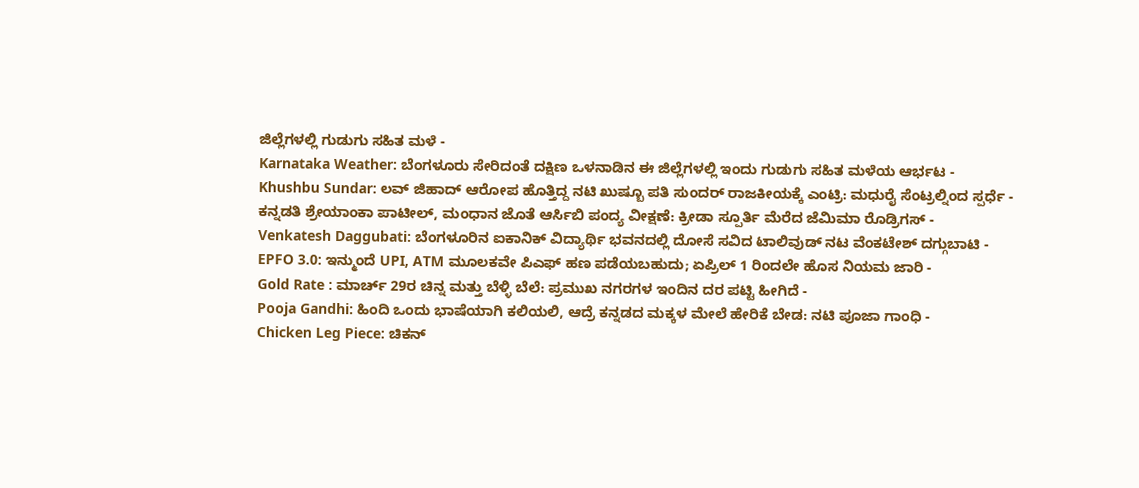ಜಿಲ್ಲೆಗಳಲ್ಲಿ ಗುಡುಗು ಸಹಿತ ಮಳೆ -
Karnataka Weather: ಬೆಂಗಳೂರು ಸೇರಿದಂತೆ ದಕ್ಷಿಣ ಒಳನಾಡಿನ ಈ ಜಿಲ್ಲೆಗಳಲ್ಲಿ ಇಂದು ಗುಡುಗು ಸಹಿತ ಮಳೆಯ ಆರ್ಭಟ -
Khushbu Sundar: ಲವ್ ಜಿಹಾದ್ ಆರೋಪ ಹೊತ್ತಿದ್ದ ನಟಿ ಖುಷ್ಬೂ ಪತಿ ಸುಂದರ್ ರಾಜಕೀಯಕ್ಕೆ ಎಂಟ್ರಿ: ಮಧುರೈ ಸೆಂಟ್ರಲ್ನಿಂದ ಸ್ಪರ್ಧೆ -
ಕನ್ನಡತಿ ಶ್ರೇಯಾಂಕಾ ಪಾಟೀಲ್, ಮಂಧಾನ ಜೊತೆ ಆರ್ಸಿಬಿ ಪಂದ್ಯ ವೀಕ್ಷಣೆ: ಕ್ರೀಡಾ ಸ್ಪೂರ್ತಿ ಮೆರೆದ ಜೆಮಿಮಾ ರೊಡ್ರಿಗಸ್ -
Venkatesh Daggubati: ಬೆಂಗಳೂರಿನ ಐಕಾನಿಕ್ ವಿದ್ಯಾರ್ಥಿ ಭವನದಲ್ಲಿ ದೋಸೆ ಸವಿದ ಟಾಲಿವುಡ್ ನಟ ವೆಂಕಟೇಶ್ ದಗ್ಗುಬಾಟಿ -
EPFO 3.0: ಇನ್ಮುಂದೆ UPI, ATM ಮೂಲಕವೇ ಪಿಎಫ್ ಹಣ ಪಡೆಯಬಹುದು; ಏಪ್ರಿಲ್ 1 ರಿಂದಲೇ ಹೊಸ ನಿಯಮ ಜಾರಿ -
Gold Rate : ಮಾರ್ಚ್ 29ರ ಚಿನ್ನ ಮತ್ತು ಬೆಳ್ಳಿ ಬೆಲೆ: ಪ್ರಮುಖ ನಗರಗಳ ಇಂದಿನ ದರ ಪಟ್ಟಿ ಹೀಗಿದೆ -
Pooja Gandhi: ಹಿಂದಿ ಒಂದು ಭಾಷೆಯಾಗಿ ಕಲಿಯಲಿ, ಆದ್ರೆ ಕನ್ನಡದ ಮಕ್ಕಳ ಮೇಲೆ ಹೇರಿಕೆ ಬೇಡ: ನಟಿ ಪೂಜಾ ಗಾಂಧಿ -
Chicken Leg Piece: ಚಿಕನ್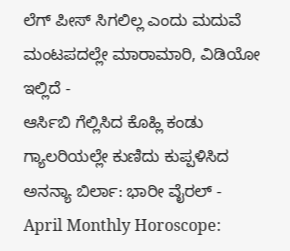ಲೆಗ್ ಪೀಸ್ ಸಿಗಲಿಲ್ಲ ಎಂದು ಮದುವೆ ಮಂಟಪದಲ್ಲೇ ಮಾರಾಮಾರಿ, ವಿಡಿಯೋ ಇಲ್ಲಿದೆ -
ಆರ್ಸಿಬಿ ಗೆಲ್ಲಿಸಿದ ಕೊಹ್ಲಿ ಕಂಡು ಗ್ಯಾಲರಿಯಲ್ಲೇ ಕುಣಿದು ಕುಪ್ಪಳಿಸಿದ ಅನನ್ಯಾ ಬಿರ್ಲಾ: ಭಾರೀ ವೈರಲ್ -
April Monthly Horoscope: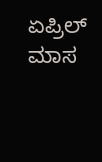ಏಪ್ರಿಲ್ ಮಾಸ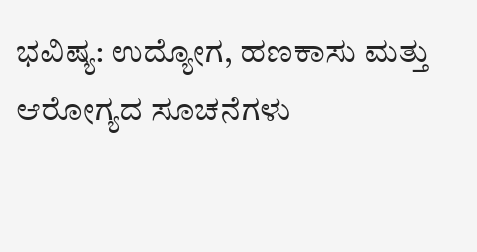ಭವಿಷ್ಯ: ಉದ್ಯೋಗ, ಹಣಕಾಸು ಮತ್ತು ಆರೋಗ್ಯದ ಸೂಚನೆಗಳು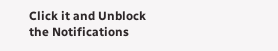Click it and Unblock the Notifications